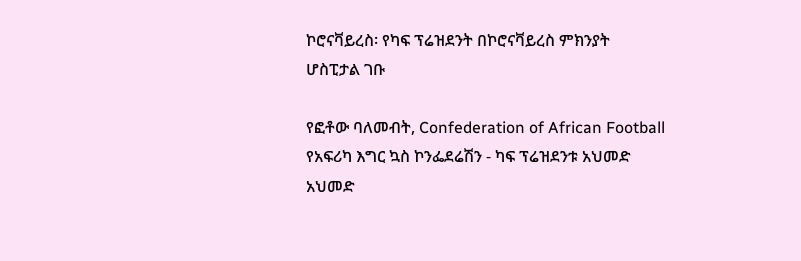ኮሮናቫይረስ፡ የካፍ ፕሬዝደንት በኮሮናቫይረስ ምክንያት ሆስፒታል ገቡ

የፎቶው ባለመብት, Confederation of African Football
የአፍሪካ እግር ኳስ ኮንፌደሬሽን - ካፍ ፕሬዝደንቱ አህመድ አህመድ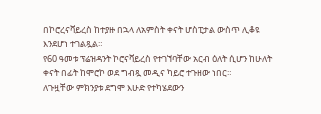በኮሮረናቫይረስ ከተያዙ በኋላ ለአምስት ቀናት ሆስፒታል ውስጥ ሊቆዩ እንደሆነ ተገልጿል።
የ60 ዓመቱ ፕሬዝዳንት ኮሮናቫይረስ የተገኘባቸው አርብ ዕለት ሲሆን ከሁለት ቀናት በፊት ከሞሮኮ ወደ ግብጿ መዲና ካይሮ ተጉዘው ነበር።
ለጉዟቸው ምክንያቱ ደግሞ እሁድ የተካሄደውን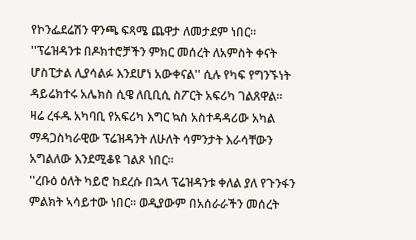የኮንፌደሬሽን ዋንጫ ፍጻሜ ጨዋታ ለመታደም ነበር።
''ፕሬዝዳንቱ በዶክተሮቻችን ምክር መሰረት ለአምስት ቀናት ሆስፒታል ሊያሳልፉ እንደሆነ አውቀናል'' ሲሉ የካፍ የግንኙነት ዳይሬክተሩ አሌክስ ሲዌ ለቢቢሲ ስፖርት አፍሪካ ገልጸዋል።
ዛሬ ረፋዱ አካባቢ የአፍሪካ እግር ኳስ አስተዳዳሪው አካል ማዳጋስካራዊው ፕሬዝዳንት ለሁለት ሳምንታት እራሳቸውን አግልለው እንደሚቆዩ ገልጾ ነበር።
''ረቡዕ ዕለት ካይሮ ከደረሱ በኋላ ፕሬዝዳንቱ ቀለል ያለ የጉንፋን ምልክት ኣሳይተው ነበር። ወዲያውም በአሰራራችን መሰረት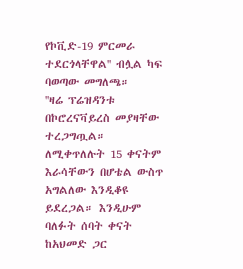የኮቪድ-19 ምርመራ ተደርጎላቸዋል'' ብሏል ካፍ ባወጣው መግለጫ።
''ዛሬ ፕሬዝዳንቱ በኮሮረናቫይረስ መያዛቸው ተረጋግጧል። ለሚቀጥለሉት 15 ቀናትም እራሳቸውን በሆቴል ውስጥ አግልለው እንዲቆዩ ይደረጋል። እንዲሁም ባለፉት ሰባት ቀናት ከአህመድ ጋር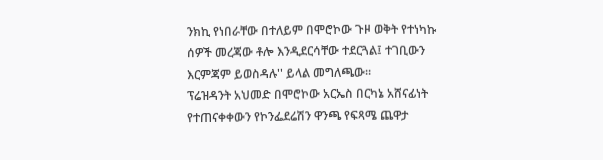ንክኪ የነበራቸው በተለይም በሞሮኮው ጉዞ ወቅት የተነካኩ ሰዎች መረጃው ቶሎ እንዲደርሳቸው ተደርጓል፤ ተገቢውን እርምጃም ይወስዳሉ'' ይላል መግለጫው።
ፕሬዝዳንት አህመድ በሞሮኮው አርኤስ በርካኔ አሸናፊነት የተጠናቀቀውን የኮንፌደሬሽን ዋንጫ የፍጻሜ ጨዋታ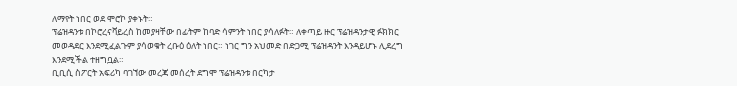ለማየት ነበር ወደ ሞሮኮ ያቀኑት።
ፕሬዝዳንቱ በኮሮረናቫይረስ ከመያዛቸው በፊትም ከባድ ሳምንት ነበር ያሳለፉት። ለቀጣይ ዙር ፕሬዝዳንታዊ ፉክክር መወዳደር እንደሚፈልጉም ያሳወቁት ረቡዕ ዕለት ነበር። ነገር ግን አህመድ በድጋሚ ፕሬዝዳንት እንዳይሆኑ ሊደረግ እንደሚችል ተዘግቧል።
ቢቢሲ ስፖርት አፍሪካ ባገኘው መረጃ መሰረት ደግሞ ፕሬዝዳንቱ በርካታ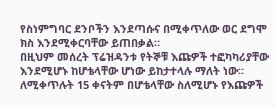የስነምግባር ደንቦችን እንደጣሱና በሚቀጥለው ወር ደግሞ ክስ እንደሚቀርባቸው ይጠበቃል።
በዚህም መሰረት ፕሬዝዳንቱ የትኞቹ እጩዎች ተፎካካሪያቸው እንደሚሆኑ ከሆቴላቸው ሆነው ይከታተላሉ ማለት ነው። ለሚቀጥሉት 15 ቀናትም በሆቴላቸው ስለሚሆኑ የእጩዎች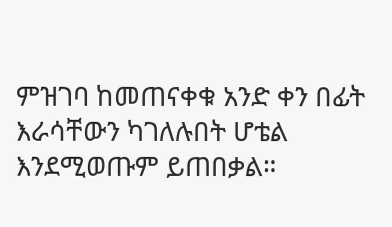ምዝገባ ከመጠናቀቁ አንድ ቀን በፊት እራሳቸውን ካገለሉበት ሆቴል እንደሚወጡም ይጠበቃል።